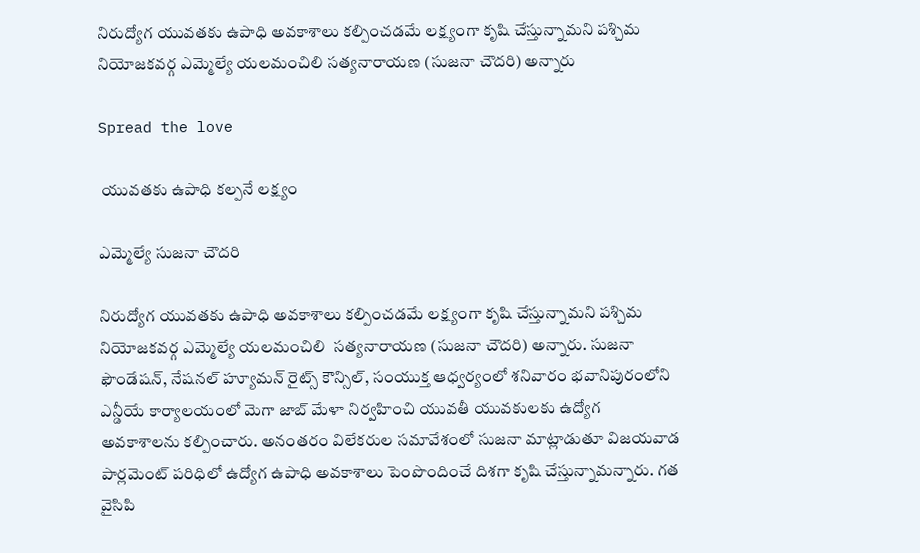నిరుద్యోగ యువతకు ఉపాధి అవకాశాలు కల్పించడమే లక్ష్యంగా కృషి చేస్తున్నామని పశ్చిమ నియోజకవర్గ ఎమ్మెల్యే యలమంచిలి సత్యనారాయణ (సుజనా చౌదరి) అన్నారు

Spread the love

 యువతకు ఉపాధి కల్పనే లక్ష్యం

ఎమ్మెల్యే సుజనా చౌదరి

నిరుద్యోగ యువతకు ఉపాధి అవకాశాలు కల్పించడమే లక్ష్యంగా కృషి చేస్తున్నామని పశ్చిమ నియోజకవర్గ ఎమ్మెల్యే యలమంచిలి  సత్యనారాయణ (సుజనా చౌదరి) అన్నారు. సుజనా ఫౌండేషన్, నేషనల్ హ్యూమన్ రైట్స్ కౌన్సిల్, సంయుక్త ఆధ్వర్యంలో శనివారం భవానిపురంలోని ఎన్డీయే కార్యాలయంలో మెగా జాబ్ మేళా నిర్వహించి యువతీ యువకులకు ఉద్యోగ అవకాశాలను కల్పించారు. అనంతరం విలేకరుల సమావేశంలో సుజనా మాట్లాడుతూ విజయవాడ పార్లమెంట్ పరిధిలో ఉద్యోగ ఉపాధి అవకాశాలు పెంపొందించే దిశగా కృషి చేస్తున్నామన్నారు. గత వైసిపి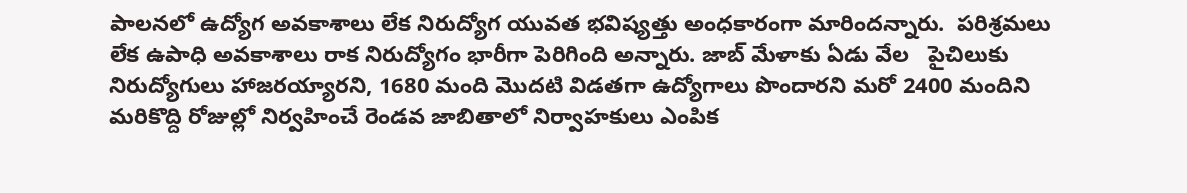పాలనలో ఉద్యోగ అవకాశాలు లేక నిరుద్యోగ యువత భవిష్యత్తు అంధకారంగా మారిందన్నారు.  పరిశ్రమలు లేక ఉపాధి అవకాశాలు రాక నిరుద్యోగం భారీగా పెరిగింది అన్నారు. జాబ్ మేళాకు ఏడు వేల   పైచిలుకు నిరుద్యోగులు హాజరయ్యారని, 1680 మంది మొదటి విడతగా ఉద్యోగాలు పొందారని మరో 2400 మందిని మరికొద్ది రోజుల్లో నిర్వహించే రెండవ జాబితాలో నిర్వాహకులు ఎంపిక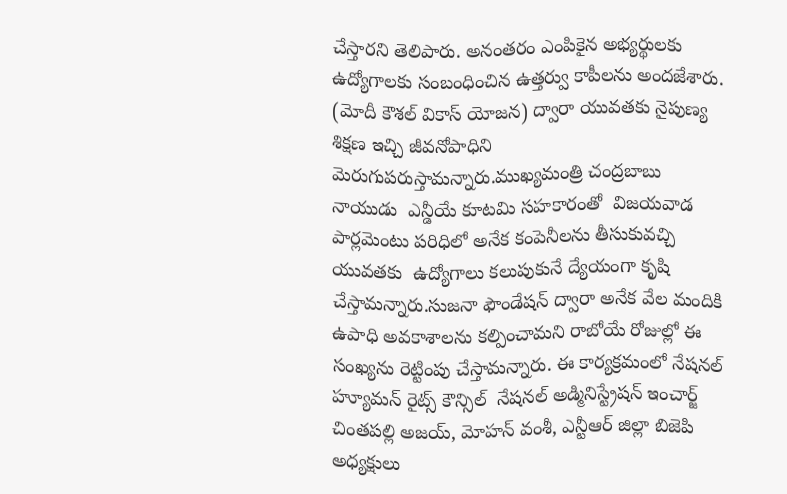చేస్తారని తెలిపారు. అనంతరం ఎంపికైన అభ్యర్థులకు ఉద్యోగాలకు సంబంధించిన ఉత్తర్వు కాపీలను అందజేశారు.   (మోదీ కౌశల్ వికాస్ యోజన) ద్వారా యువతకు నైపుణ్య శిక్షణ ఇచ్చి జీవనోపాధిని మెరుగుపరుస్తామన్నారు.ముఖ్యమంత్రి చంద్రబాబు నాయుడు  ఎన్డీయే కూటమి సహకారంతో  విజయవాడ పార్లమెంటు పరిధిలో అనేక కంపెనీలను తీసుకువచ్చి యువతకు  ఉద్యోగాలు కలుపుకునే ద్యేయంగా కృషి చేస్తామన్నారు.సుజనా ఫౌండేషన్ ద్వారా అనేక వేల మందికి ఉపాధి అవకాశాలను కల్పించామని రాబోయే రోజుల్లో ఈ సంఖ్యను రెట్టింపు చేస్తామన్నారు. ఈ కార్యక్రమంలో నేషనల్ హ్యూమన్ రైట్స్ కౌన్సిల్  నేషనల్ అడ్మినిస్ట్రేషన్ ఇంచార్జ్ చింతపల్లి అజయ్, మోహన్ వంశీ, ఎన్టీఆర్ జిల్లా బిజెపి అధ్యక్షులు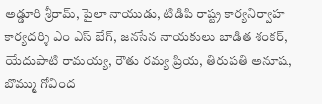అడ్డూరి శ్రీరామ్, పైలా నాయుడు, టిడిపి రాష్ట్ర కార్యనిర్వాహ కార్యదర్శి ఎం ఎస్ బేగ్, జనసేన నాయకులు బాడిత శంకర్, యేదుపాటి రామయ్య, రౌతు రమ్య ప్రియ, తిరుపతి అనూష, బొమ్ము గోవింద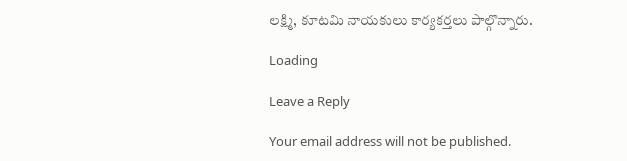లక్ష్మి, కూటమి నాయకులు కార్యకర్తలు పాల్గొన్నారు.

Loading

Leave a Reply

Your email address will not be published.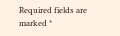Required fields are marked *